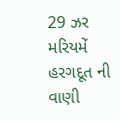29 ઝર મરિયમેં હરગદૂત ની વાણી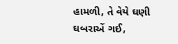હામળી, તે વેયે ઘણી ઘબરાએં ગઈ,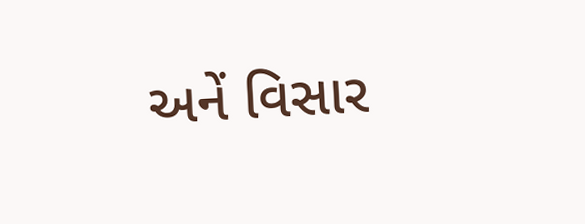અનેં વિસાર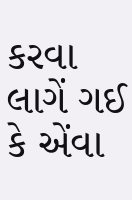કરવા લાગેં ગઈ કે એંવા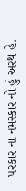પરકાર ના નમસ્કાર નો હું અરથ હે.